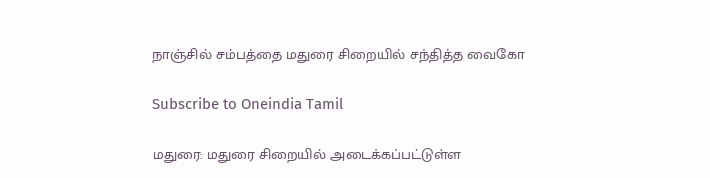நாஞ்சில் சம்பத்தை மதுரை சிறையில் சந்தித்த வைகோ

Subscribe to Oneindia Tamil

மதுரை: மதுரை சிறையில் அடைக்கப்பட்டுள்ள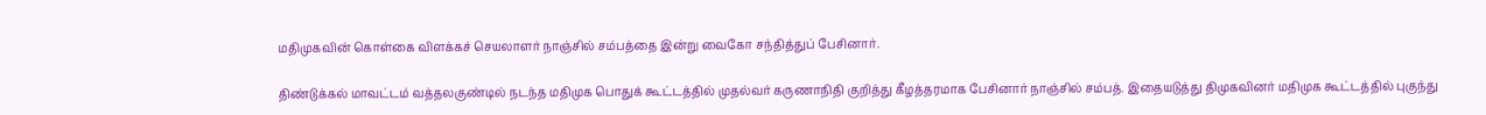மதிமுகவின் கொள்கை விளக்கச் செயலாளர் நாஞ்சில் சம்பத்தை இன்று வைகோ சந்தித்துப் பேசினார்.

திண்டுக்கல் மாவட்டம் வத்தலகுண்டில் நடந்த மதிமுக பொதுக் கூட்டத்தில் முதல்வர் கருணாநிதி குறித்து கீழத்தரமாக பேசினார் நாஞ்சில் சம்பத். இதையடுத்து திமுகவினர் மதிமுக கூட்டத்தில் புகுந்து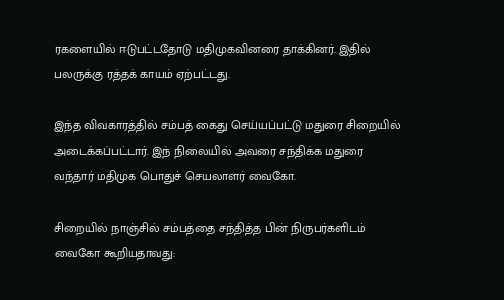ரகளையில் ஈடுபட்டதோடு மதிமுகவினரை தாக்கினர். இதில் பலருக்கு ரத்தக் காயம் ஏற்பட்டது.

இந்த விவகாரத்தில் சம்பத் கைது செய்யப்பட்டு மதுரை சிறையில் அடைக்கப்பட்டார். இந் நிலையில் அவரை சந்திக்க மதுரை வந்தார் மதிமுக பொதுச் செயலாளர் வைகோ.

சிறையில் நாஞ்சில் சம்பத்தை சந்தித்த பின் நிருபர்களிடம் வைகோ கூறியதாவது: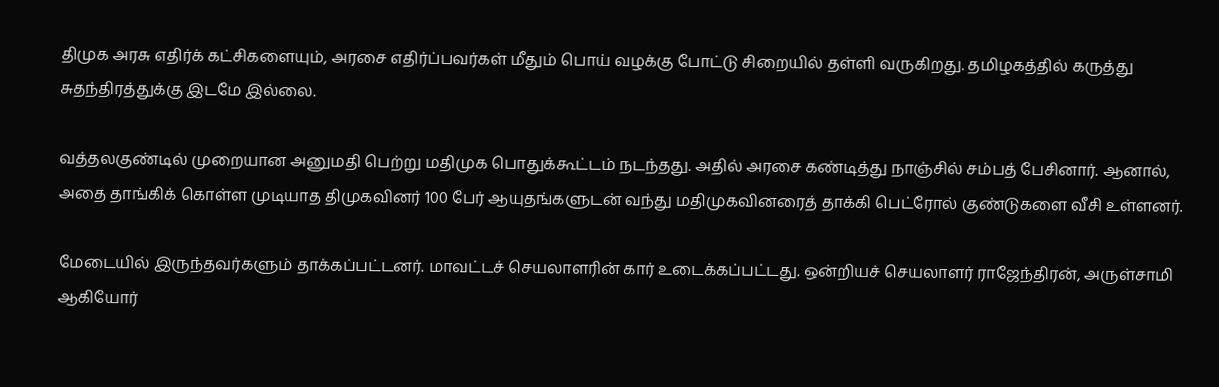திமுக அரசு எதிர்க் கட்சிகளையும், அரசை எதிர்ப்பவர்கள் மீதும் பொய் வழக்கு போட்டு சிறையில் தள்ளி வருகிறது. தமிழகத்தில் கருத்து சுதந்திரத்துக்கு இடமே இல்லை.

வத்தலகுண்டில் முறையான அனுமதி பெற்று மதிமுக பொதுக்கூட்டம் நடந்தது. அதில் அரசை கண்டித்து நாஞ்சில் சம்பத் பேசினார். ஆனால், அதை தாங்கிக் கொள்ள முடியாத திமுகவினர் 100 பேர் ஆயுதங்களுடன் வந்து மதிமுகவினரைத் தாக்கி பெட்ரோல் குண்டுகளை வீசி உள்ளனர்.

மேடையில் இருந்தவர்களும் தாக்கப்பட்டனர். மாவட்டச் செயலாளரின் கார் உடைக்கப்பட்டது. ஒன்றியச் செயலாளர் ராஜேந்திரன், அருள்சாமி ஆகியோர்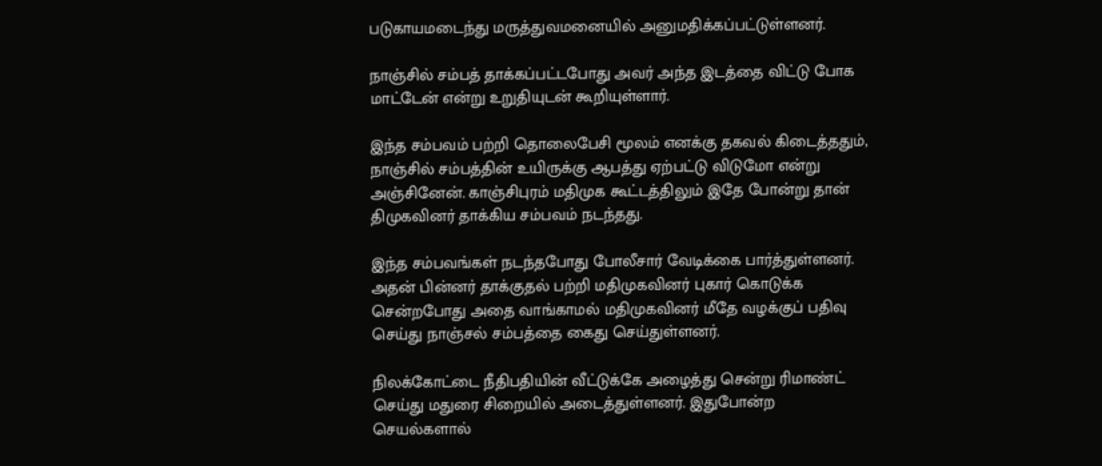படுகாயமடைந்து மருத்துவமனையில் அனுமதிக்கப்பட்டுள்ளனர்.

நாஞ்சில் சம்பத் தாக்கப்பட்டபோது அவர் அந்த இடத்தை விட்டு போக மாட்டேன் என்று உறுதியுடன் கூறியுள்ளார்.

இந்த சம்பவம் பற்றி தொலைபேசி மூலம் எனக்கு தகவல் கிடைத்ததும், நாஞ்சில் சம்பத்தின் உயிருக்கு ஆபத்து ஏற்பட்டு விடுமோ என்று அஞ்சினேன். காஞ்சிபுரம் மதிமுக கூட்டத்திலும் இதே போன்று தான் திமுகவினர் தாக்கிய சம்பவம் நடந்தது.

இந்த சம்பவங்கள் நடந்தபோது போலீசார் வேடிக்கை பார்த்துள்ளனர். அதன் பின்னர் தாக்குதல் பற்றி மதிமுகவினர் புகார் கொடுக்க சென்றபோது அதை வாங்காமல் மதிமுகவினர் மீதே வழக்குப் பதிவு செய்து நாஞ்சல் சம்பத்தை கைது செய்துள்ளனர்.

நிலக்கோட்டை நீதிபதியின் வீட்டுக்கே அழைத்து சென்று ரிமாண்ட் செய்து மதுரை சிறையில் அடைத்துள்ளனர். இதுபோன்ற செயல்களால்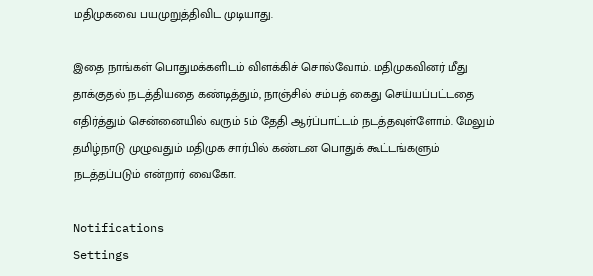மதிமுகவை பயமுறுத்திவிட முடியாது.

இதை நாங்கள் பொதுமக்களிடம் விளக்கிச் சொல்வோம். மதிமுகவினர் மீது தாக்குதல் நடத்தியதை கண்டித்தும், நாஞ்சில் சம்பத் கைது செய்யப்பட்டதை எதிர்த்தும் சென்னையில் வரும் 5ம் தேதி ஆர்ப்பாட்டம் நடத்தவுள்ளோம். மேலும் தமிழ்நாடு முழுவதும் மதிமுக சார்பில் கண்டன பொதுக் கூட்டங்களும் நடத்தப்படும் என்றார் வைகோ.

Notifications
Settings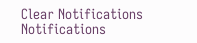Clear Notifications
Notifications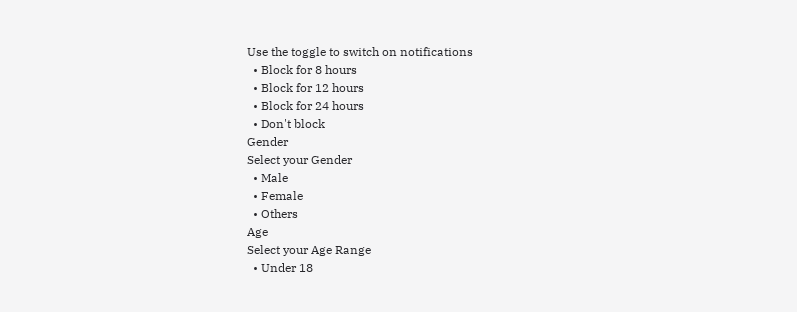Use the toggle to switch on notifications
  • Block for 8 hours
  • Block for 12 hours
  • Block for 24 hours
  • Don't block
Gender
Select your Gender
  • Male
  • Female
  • Others
Age
Select your Age Range
  • Under 18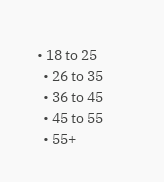• 18 to 25
  • 26 to 35
  • 36 to 45
  • 45 to 55
  • 55+